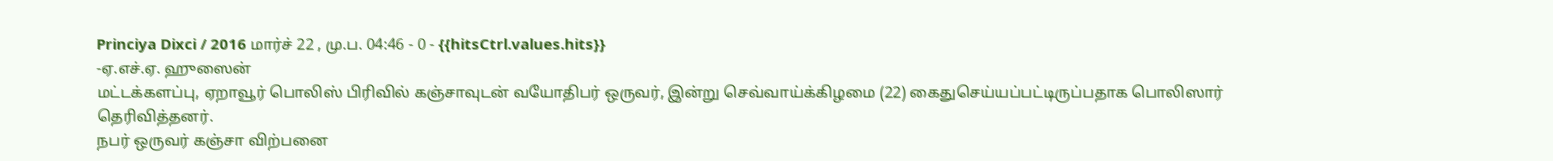Princiya Dixci / 2016 மார்ச் 22 , மு.ப. 04:46 - 0 - {{hitsCtrl.values.hits}}
-ஏ.எச்.ஏ. ஹுஸைன்
மட்டக்களப்பு, ஏறாவூர் பொலிஸ் பிரிவில் கஞ்சாவுடன் வயோதிபர் ஒருவர், இன்று செவ்வாய்க்கிழமை (22) கைதுசெய்யப்பட்டிருப்பதாக பொலிஸார் தெரிவித்தனர்.
நபர் ஒருவர் கஞ்சா விற்பனை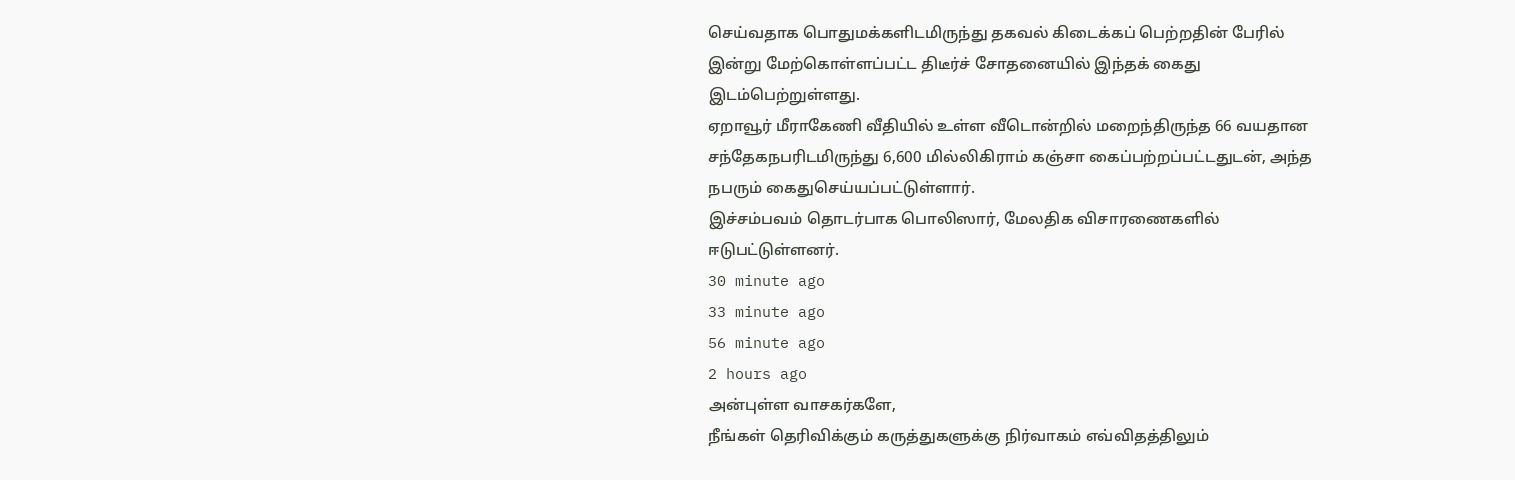செய்வதாக பொதுமக்களிடமிருந்து தகவல் கிடைக்கப் பெற்றதின் பேரில் இன்று மேற்கொள்ளப்பட்ட திடீர்ச் சோதனையில் இந்தக் கைது இடம்பெற்றுள்ளது.
ஏறாவூர் மீராகேணி வீதியில் உள்ள வீடொன்றில் மறைந்திருந்த 66 வயதான சந்தேகநபரிடமிருந்து 6,600 மில்லிகிராம் கஞ்சா கைப்பற்றப்பட்டதுடன், அந்த நபரும் கைதுசெய்யப்பட்டுள்ளார்.
இச்சம்பவம் தொடர்பாக பொலிஸார், மேலதிக விசாரணைகளில் ஈடுபட்டுள்ளனர்.
30 minute ago
33 minute ago
56 minute ago
2 hours ago
அன்புள்ள வாசகர்களே,
நீங்கள் தெரிவிக்கும் கருத்துகளுக்கு நிர்வாகம் எவ்விதத்திலும்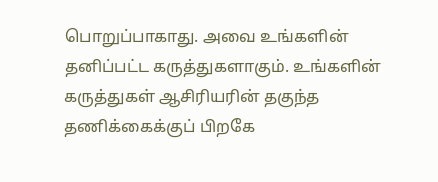பொறுப்பாகாது. அவை உங்களின் தனிப்பட்ட கருத்துகளாகும். உங்களின் கருத்துகள் ஆசிரியரின் தகுந்த தணிக்கைக்குப் பிறகே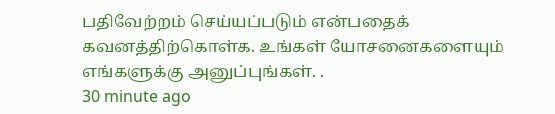பதிவேற்றம் செய்யப்படும் என்பதைக் கவனத்திற்கொள்க. உங்கள் யோசனைகளையும் எங்களுக்கு அனுப்புங்கள். .
30 minute ago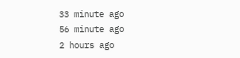33 minute ago
56 minute ago
2 hours ago